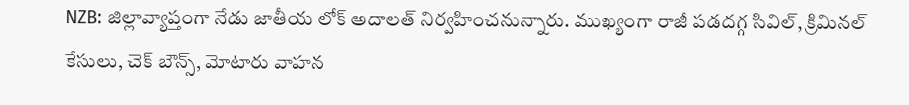NZB: జిల్లావ్యాప్తంగా నేడు జాతీయ లోక్ అదాలత్ నిర్వహించనున్నారు. ముఖ్యంగా రాజీ పడదగ్గ సివిల్, క్రిమినల్ కేసులు, చెక్ బౌన్స్, మోటారు వాహన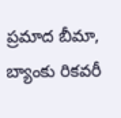ప్రమాద బీమా, బ్యాంకు రికవరీ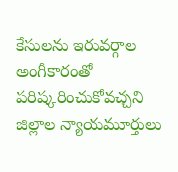కేసులను ఇరువర్గాల అంగీకారంతో పరిష్కరించుకోవచ్చని జిల్లాల న్యాయమూర్తులు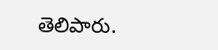తెలిపారు.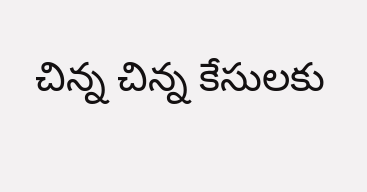చిన్న చిన్న కేసులకు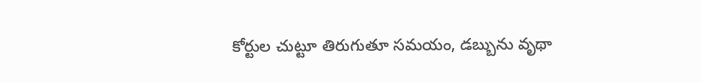కోర్టుల చుట్టూ తిరుగుతూ సమయం, డబ్బును వృథా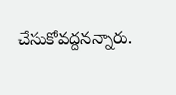చేసుకోవద్దనన్నారు.